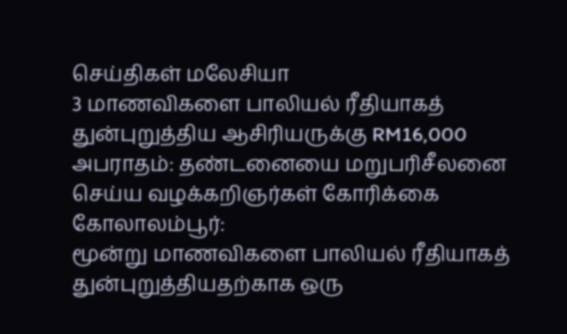செய்திகள் மலேசியா
3 மாணவிகளை பாலியல் ரீதியாகத் துன்புறுத்திய ஆசிரியருக்கு RM16,000 அபராதம்: தண்டனையை மறுபரிசீலனை செய்ய வழக்கறிஞர்கள் கோரிக்கை
கோலாலம்பூர்:
மூன்று மாணவிகளை பாலியல் ரீதியாகத் துன்புறுத்தியதற்காக ஒரு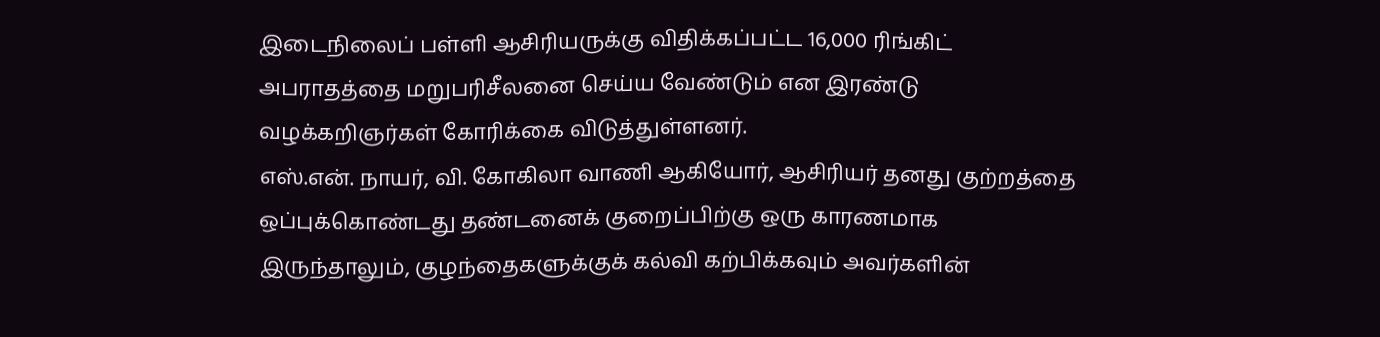இடைநிலைப் பள்ளி ஆசிரியருக்கு விதிக்கப்பட்ட 16,000 ரிங்கிட் அபராதத்தை மறுபரிசீலனை செய்ய வேண்டும் என இரண்டு வழக்கறிஞர்கள் கோரிக்கை விடுத்துள்ளனர்.
எஸ்.என். நாயர், வி. கோகிலா வாணி ஆகியோர், ஆசிரியர் தனது குற்றத்தை ஒப்புக்கொண்டது தண்டனைக் குறைப்பிற்கு ஒரு காரணமாக இருந்தாலும், குழந்தைகளுக்குக் கல்வி கற்பிக்கவும் அவர்களின்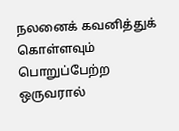நலனைக் கவனித்துக் கொள்ளவும் பொறுப்பேற்ற ஒருவரால்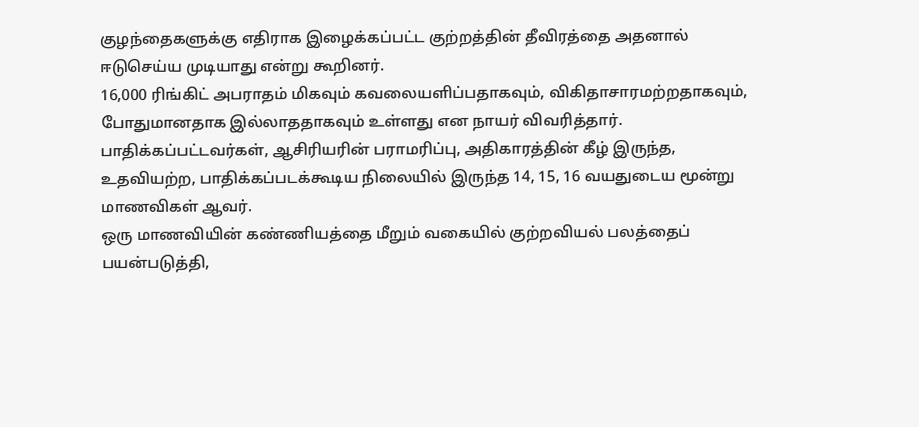குழந்தைகளுக்கு எதிராக இழைக்கப்பட்ட குற்றத்தின் தீவிரத்தை அதனால் ஈடுசெய்ய முடியாது என்று கூறினர்.
16,000 ரிங்கிட் அபராதம் மிகவும் கவலையளிப்பதாகவும், விகிதாசாரமற்றதாகவும், போதுமானதாக இல்லாததாகவும் உள்ளது என நாயர் விவரித்தார்.
பாதிக்கப்பட்டவர்கள், ஆசிரியரின் பராமரிப்பு, அதிகாரத்தின் கீழ் இருந்த, உதவியற்ற, பாதிக்கப்படக்கூடிய நிலையில் இருந்த 14, 15, 16 வயதுடைய மூன்று மாணவிகள் ஆவர்.
ஒரு மாணவியின் கண்ணியத்தை மீறும் வகையில் குற்றவியல் பலத்தைப் பயன்படுத்தி,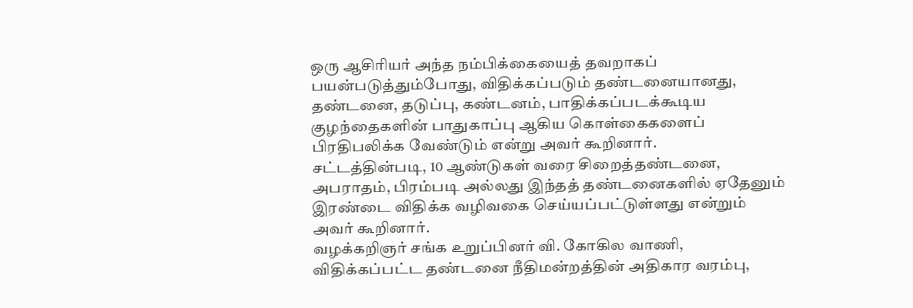ஒரு ஆசிரியர் அந்த நம்பிக்கையைத் தவறாகப் பயன்படுத்தும்போது, விதிக்கப்படும் தண்டனையானது, தண்டனை, தடுப்பு, கண்டனம், பாதிக்கப்படக்கூடிய குழந்தைகளின் பாதுகாப்பு ஆகிய கொள்கைகளைப் பிரதிபலிக்க வேண்டும் என்று அவர் கூறினார்.
சட்டத்தின்படி, 10 ஆண்டுகள் வரை சிறைத்தண்டனை, அபராதம், பிரம்படி அல்லது இந்தத் தண்டனைகளில் ஏதேனும் இரண்டை விதிக்க வழிவகை செய்யப்பட்டுள்ளது என்றும் அவர் கூறினார்.
வழக்கறிஞர் சங்க உறுப்பினர் வி. கோகில வாணி, விதிக்கப்பட்ட தண்டனை நீதிமன்றத்தின் அதிகார வரம்பு,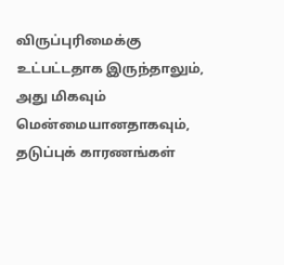விருப்புரிமைக்கு உட்பட்டதாக இருந்தாலும், அது மிகவும் மென்மையானதாகவும், தடுப்புக் காரணங்கள்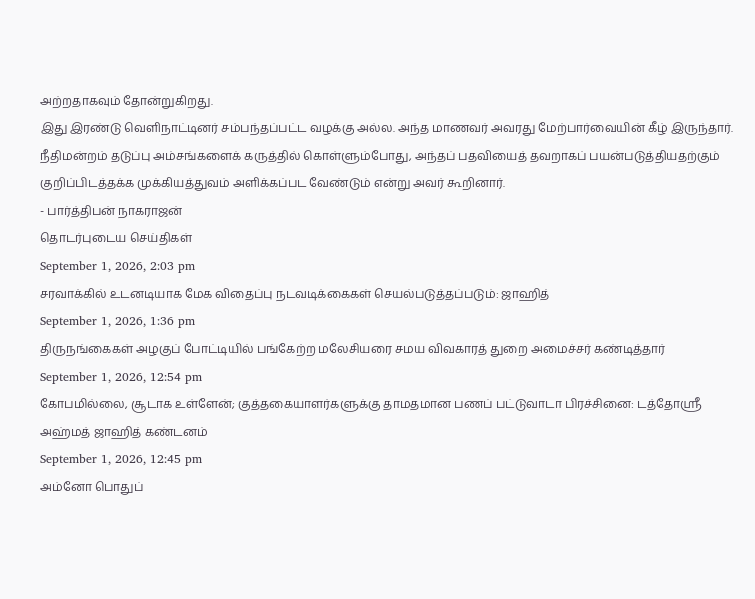அற்றதாகவும் தோன்றுகிறது.
இது இரண்டு வெளிநாட்டினர் சம்பந்தப்பட்ட வழக்கு அல்ல. அந்த மாணவர் அவரது மேற்பார்வையின் கீழ் இருந்தார்.
நீதிமன்றம் தடுப்பு அம்சங்களைக் கருத்தில் கொள்ளும்போது, அந்தப் பதவியைத் தவறாகப் பயன்படுத்தியதற்கும் குறிப்பிடத்தக்க முக்கியத்துவம் அளிக்கப்பட வேண்டும் என்று அவர் கூறினார்.
- பார்த்திபன் நாகராஜன்
தொடர்புடைய செய்திகள்
September 1, 2026, 2:03 pm
சரவாக்கில் உடனடியாக மேக விதைப்பு நடவடிக்கைகள் செயல்படுத்தப்படும்: ஜாஹித்
September 1, 2026, 1:36 pm
திருநங்கைகள் அழகுப் போட்டியில் பங்கேற்ற மலேசியரை சமய விவகாரத் துறை அமைச்சர் கண்டித்தார்
September 1, 2026, 12:54 pm
கோபமில்லை, சூடாக உள்ளேன்; குத்தகையாளர்களுக்கு தாமதமான பணப் பட்டுவாடா பிரச்சினை: டத்தோஸ்ரீ அஹ்மத் ஜாஹித் கண்டனம்
September 1, 2026, 12:45 pm
அம்னோ பொதுப்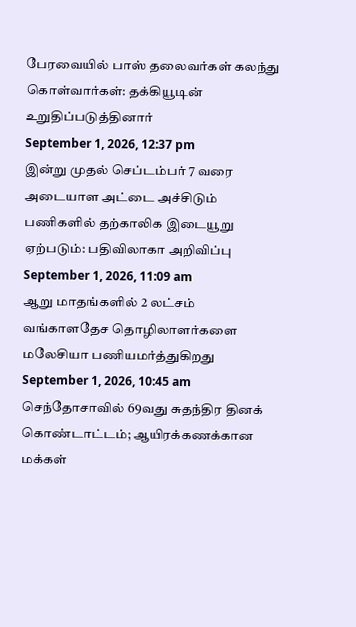பேரவையில் பாஸ் தலைவர்கள் கலந்து கொள்வார்கள்: தக்கியூடின் உறுதிப்படுத்தினார்
September 1, 2026, 12:37 pm
இன்று முதல் செப்டம்பர் 7 வரை அடையாள அட்டை அச்சிடும் பணிகளில் தற்காலிக இடையூறு ஏற்படும்: பதிவிலாகா அறிவிப்பு
September 1, 2026, 11:09 am
ஆறு மாதங்களில் 2 லட்சம் வங்காளதேச தொழிலாளர்களை மலேசியா பணியமர்த்துகிறது
September 1, 2026, 10:45 am
செந்தோசாவில் 69வது சுதந்திர தினக் கொண்டாட்டம்; ஆயிரக்கணக்கான மக்கள்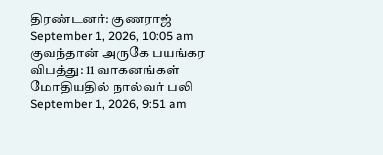திரண்டனர்: குணராஜ்
September 1, 2026, 10:05 am
குவந்தான் அருகே பயங்கர விபத்து: 11 வாகனங்கள் மோதியதில் நால்வர் பலி
September 1, 2026, 9:51 am